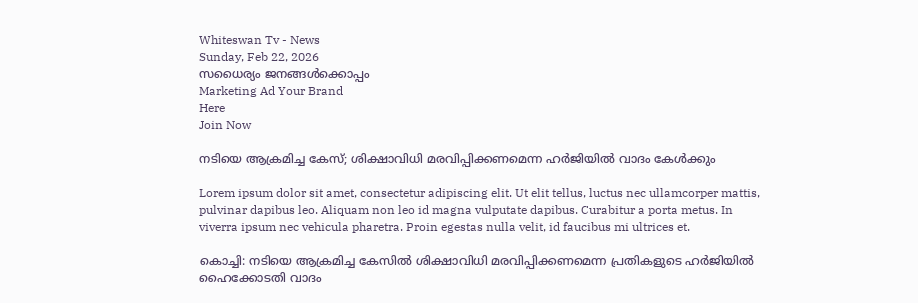Whiteswan Tv - News
Sunday, Feb 22, 2026
സധൈര്യം ജനങ്ങൾക്കൊപ്പം
Marketing Ad Your Brand
Here
Join Now

നടിയെ ആക്രമിച്ച കേസ്; ശിക്ഷാവിധി മരവിപ്പിക്കണമെന്ന ഹർജിയിൽ വാദം കേള്‍ക്കും

Lorem ipsum dolor sit amet, consectetur adipiscing elit. Ut elit tellus, luctus nec ullamcorper mattis, pulvinar dapibus leo. Aliquam non leo id magna vulputate dapibus. Curabitur a porta metus. In viverra ipsum nec vehicula pharetra. Proin egestas nulla velit, id faucibus mi ultrices et.

കൊച്ചി: നടിയെ ആക്രമിച്ച കേസിൽ ശിക്ഷാവിധി മരവിപ്പിക്കണമെന്ന പ്രതികളുടെ ഹർജിയിൽ ഹൈക്കോടതി വാദം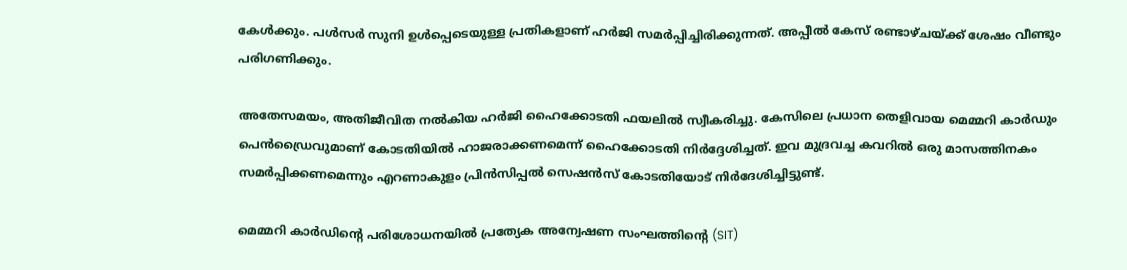കേൾക്കും. പൾസർ സുനി ഉൾപ്പെടെയുള്ള പ്രതികളാണ് ഹർജി സമർപ്പിച്ചിരിക്കുന്നത്. അപ്പീൽ കേസ് രണ്ടാഴ്ചയ്ക്ക് ശേഷം വീണ്ടും പരിഗണിക്കും.

അതേസമയം, അതിജീവിത നൽകിയ ഹർജി ഹൈക്കോടതി ഫയലിൽ സ്വീകരിച്ചു. കേസിലെ പ്രധാന തെളിവായ മെമ്മറി കാർഡും പെൻഡ്രൈവുമാണ് കോടതിയിൽ ഹാജരാക്കണമെന്ന് ഹൈക്കോടതി നിർദ്ദേശിച്ചത്. ഇവ മുദ്രവച്ച കവറിൽ ഒരു മാസത്തിനകം സമർപ്പിക്കണമെന്നും എറണാകുളം പ്രിൻസിപ്പൽ സെഷൻസ് കോടതിയോട് നിർദേശിച്ചിട്ടുണ്ട്.

മെമ്മറി കാർഡിന്റെ പരിശോധനയിൽ പ്രത്യേക അന്വേഷണ സംഘത്തിന്റെ (SIT)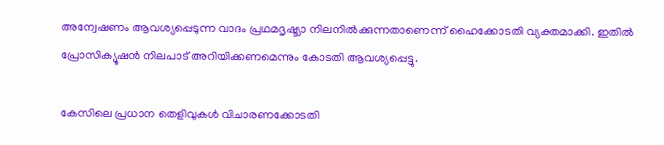അന്വേഷണം ആവശ്യപ്പെടുന്ന വാദം പ്രഥമദൃഷ്ട്യാ നിലനിൽക്കുന്നതാണെന്ന് ഹൈക്കോടതി വ്യക്തമാക്കി. ഇതിൽ പ്രോസിക്യൂഷൻ നിലപാട് അറിയിക്കണമെന്നും കോടതി ആവശ്യപ്പെട്ടു.

കേസിലെ പ്രധാന തെളിവുകൾ വിചാരണക്കോടതി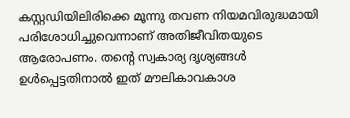കസ്റ്റഡിയിലിരിക്കെ മൂന്നു തവണ നിയമവിരുദ്ധമായി പരിശോധിച്ചുവെന്നാണ് അതിജീവിതയുടെ ആരോപണം. തന്റെ സ്വകാര്യ ദൃശ്യങ്ങൾ ഉൾപ്പെട്ടതിനാൽ ഇത് മൗലികാവകാശ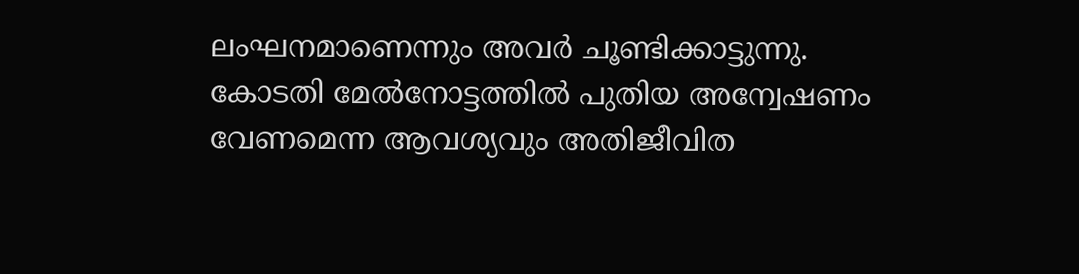ലംഘനമാണെന്നും അവർ ചൂണ്ടിക്കാട്ടുന്നു. കോടതി മേൽനോട്ടത്തിൽ പുതിയ അന്വേഷണം വേണമെന്ന ആവശ്യവും അതിജീവിത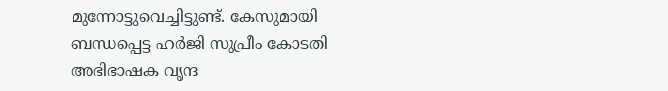മുന്നോട്ടുവെച്ചിട്ടുണ്ട്. കേസുമായി ബന്ധപ്പെട്ട ഹർജി സുപ്രീം കോടതി അഭിഭാഷക വൃന്ദ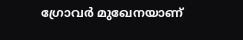ഗ്രോവർ മുഖേനയാണ്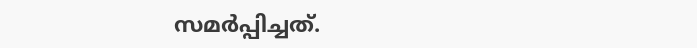സമർപ്പിച്ചത്.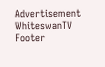Advertisement
WhiteswanTV Footer